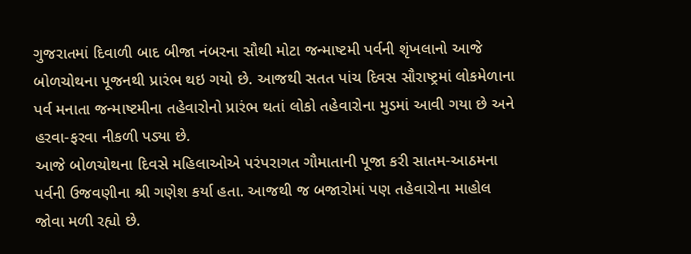ગુજરાતમાં દિવાળી બાદ બીજા નંબરના સૌથી મોટા જન્માષ્ટમી પર્વની શૃંખલાનો આજે બોળચોથના પૂજનથી પ્રારંભ થઇ ગયો છે. આજથી સતત પાંચ દિવસ સૌરાષ્ટ્રમાં લોકમેળાના પર્વ મનાતા જન્માષ્ટમીના તહેવારોનો પ્રારંભ થતાં લોકો તહેવારોના મુડમાં આવી ગયા છે અને હરવા-ફરવા નીકળી પડ્યા છે.
આજે બોળચોથના દિવસે મહિલાઓએ પરંપરાગત ગૌમાતાની પૂજા કરી સાતમ-આઠમના પર્વની ઉજવણીના શ્રી ગણેશ કર્યા હતા. આજથી જ બજારોમાં પણ તહેવારોના માહોલ જોવા મળી રહ્યો છે.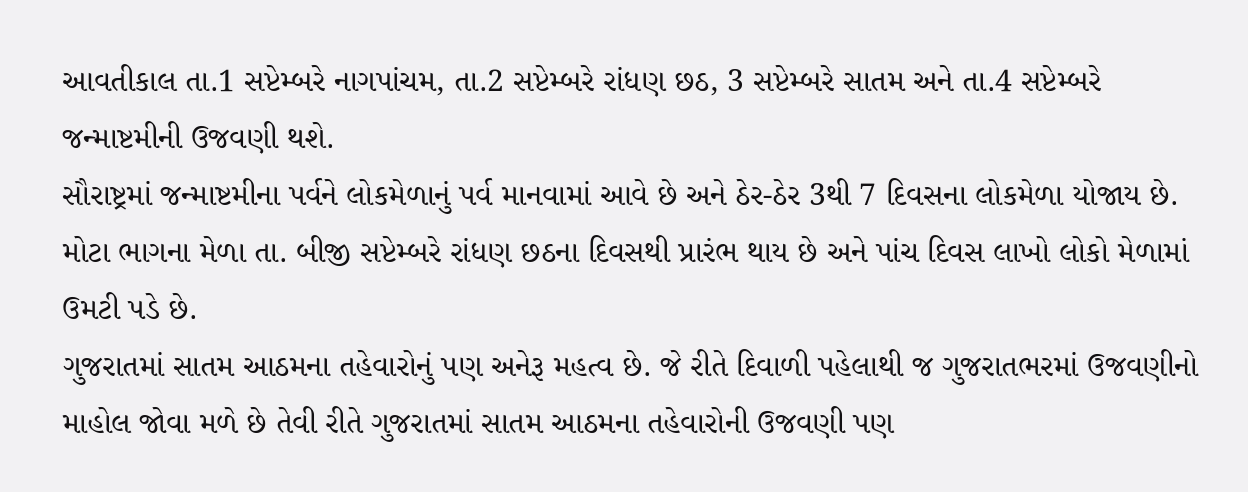આવતીકાલ તા.1 સપ્ટેમ્બરે નાગપાંચમ, તા.2 સપ્ટેમ્બરે રાંધણ છઠ, 3 સપ્ટેમ્બરે સાતમ અને તા.4 સપ્ટેમ્બરે જન્માષ્ટમીની ઉજવણી થશે.
સૌરાષ્ટ્રમાં જન્માષ્ટમીના પર્વને લોકમેળાનું પર્વ માનવામાં આવે છે અને ઠેર-ઠેર 3થી 7 દિવસના લોકમેળા યોજાય છે. મોટા ભાગના મેળા તા. બીજી સપ્ટેમ્બરે રાંધણ છઠના દિવસથી પ્રારંભ થાય છે અને પાંચ દિવસ લાખો લોકો મેળામાં ઉમટી પડે છે.
ગુજરાતમાં સાતમ આઠમના તહેવારોનું પણ અનેરૂ મહત્વ છે. જે રીતે દિવાળી પહેલાથી જ ગુજરાતભરમાં ઉજવણીનો માહોલ જોવા મળે છે તેવી રીતે ગુજરાતમાં સાતમ આઠમના તહેવારોની ઉજવણી પણ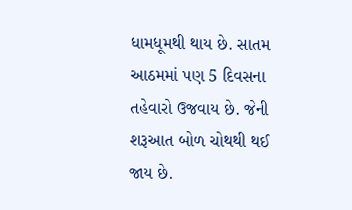ધામધૂમથી થાય છે. સાતમ આઠમમાં પણ 5 દિવસના તહેવારો ઉજવાય છે. જેની શરૂઆત બોળ ચોથથી થઈ જાય છે.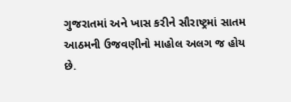ગુજરાતમાં અને ખાસ કરીને સૌરાષ્ટ્રમાં સાતમ આઠમની ઉજવણીનો માહોલ અલગ જ હોય છે.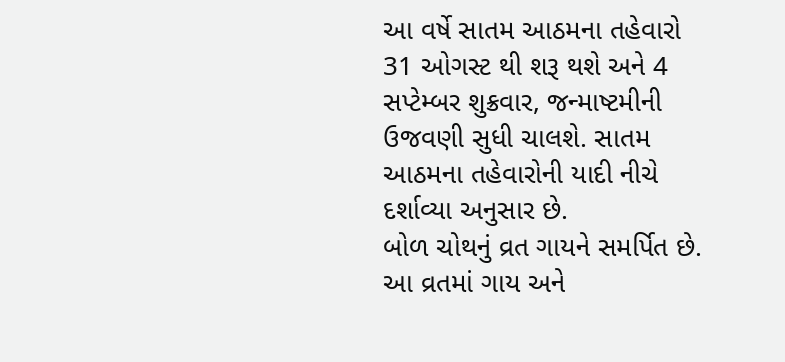આ વર્ષે સાતમ આઠમના તહેવારો 31 ઓગસ્ટ થી શરૂ થશે અને 4 સપ્ટેમ્બર શુક્રવાર, જન્માષ્ટમીની ઉજવણી સુધી ચાલશે. સાતમ આઠમના તહેવારોની યાદી નીચે દર્શાવ્યા અનુસાર છે.
બોળ ચોથનું વ્રત ગાયને સમર્પિત છે. આ વ્રતમાં ગાય અને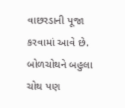વાછરડાની પૂજા કરવામાં આવે છે. બોળચોથને બહુલા ચોથ પણ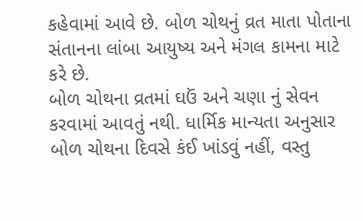કહેવામાં આવે છે. બોળ ચોથનું વ્રત માતા પોતાના સંતાનના લાંબા આયુષ્ય અને મંગલ કામના માટે કરે છે.
બોળ ચોથના વ્રતમાં ઘઉં અને ચણા નું સેવન કરવામાં આવતું નથી. ધાર્મિક માન્યતા અનુસાર બોળ ચોથના દિવસે કંઈ ખાંડવું નહીં, વસ્તુ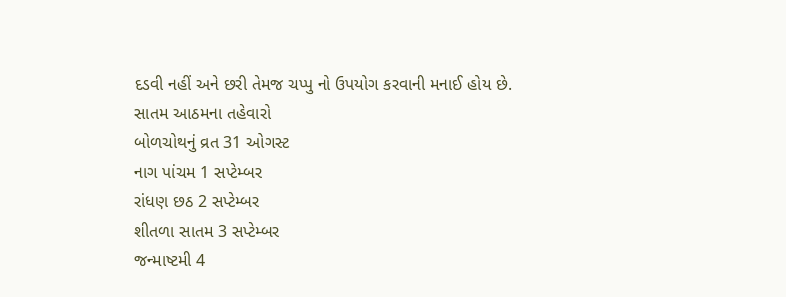દડવી નહીં અને છરી તેમજ ચપ્પુ નો ઉપયોગ કરવાની મનાઈ હોય છે.
સાતમ આઠમના તહેવારો
બોળચોથનું વ્રત 31 ઓગસ્ટ
નાગ પાંચમ 1 સપ્ટેમ્બર
રાંધણ છઠ 2 સપ્ટેમ્બર
શીતળા સાતમ 3 સપ્ટેમ્બર
જન્માષ્ટમી 4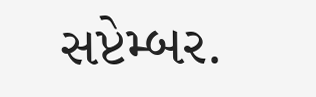સપ્ટેમ્બર.